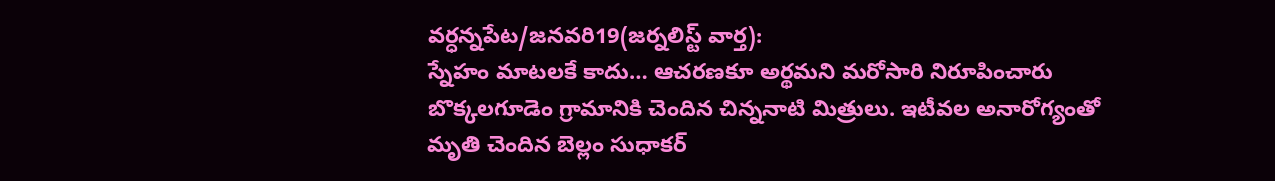వర్ధన్నపేట/జనవరి19(జర్నలిస్ట్ వార్త):
స్నేహం మాటలకే కాదు… ఆచరణకూ అర్థమని మరోసారి నిరూపించారు బొక్కలగూడెం గ్రామానికి చెందిన చిన్ననాటి మిత్రులు. ఇటీవల అనారోగ్యంతో మృతి చెందిన బెల్లం సుధాకర్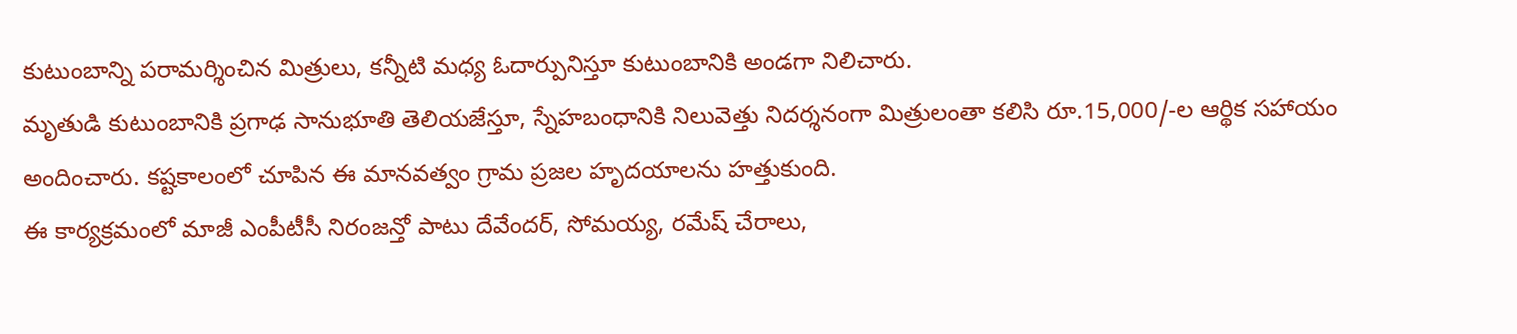కుటుంబాన్ని పరామర్శించిన మిత్రులు, కన్నీటి మధ్య ఓదార్పునిస్తూ కుటుంబానికి అండగా నిలిచారు.
మృతుడి కుటుంబానికి ప్రగాఢ సానుభూతి తెలియజేస్తూ, స్నేహబంధానికి నిలువెత్తు నిదర్శనంగా మిత్రులంతా కలిసి రూ.15,000/-ల ఆర్థిక సహాయం అందించారు. కష్టకాలంలో చూపిన ఈ మానవత్వం గ్రామ ప్రజల హృదయాలను హత్తుకుంది.
ఈ కార్యక్రమంలో మాజీ ఎంపీటీసీ నిరంజన్తో పాటు దేవేందర్, సోమయ్య, రమేష్ చేరాలు,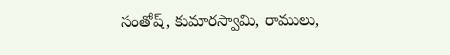సంతోష్, కుమారస్వామి, రాములు,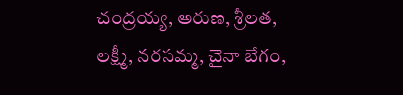చంద్రయ్య, అరుణ, శ్రీలత, లక్ష్మీ, నరసమ్మ, చైనా బేగం,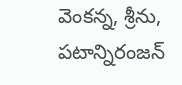వెంకన్న, శ్రీను, పటాన్నిరంజన్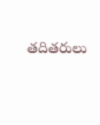తదితరులు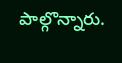పాల్గొన్నారు.